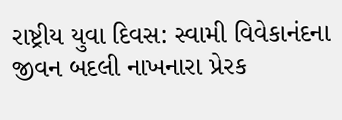રાષ્ટ્રીય યુવા દિવસ: સ્વામી વિવેકાનંદના જીવન બદલી નાખનારા પ્રેરક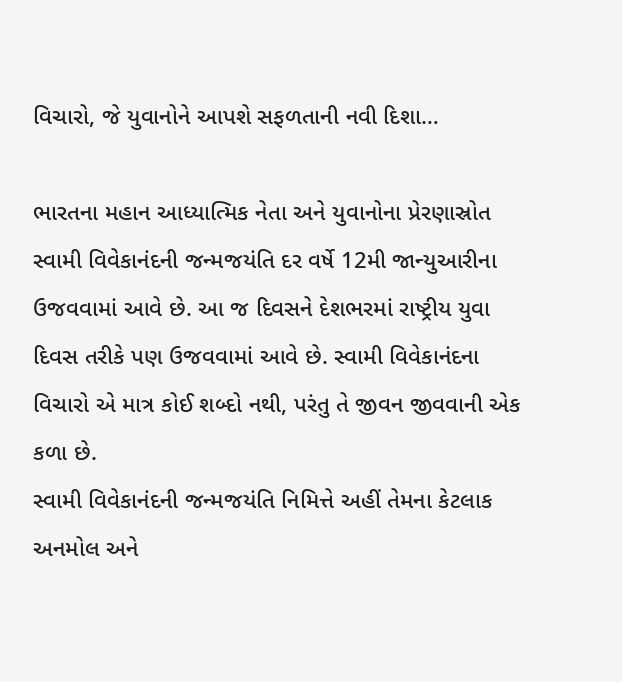વિચારો, જે યુવાનોને આપશે સફળતાની નવી દિશા…

ભારતના મહાન આધ્યાત્મિક નેતા અને યુવાનોના પ્રેરણાસ્રોત સ્વામી વિવેકાનંદની જન્મજયંતિ દર વર્ષે 12મી જાન્યુઆરીના ઉજવવામાં આવે છે. આ જ દિવસને દેશભરમાં રાષ્ટ્રીય યુવા દિવસ તરીકે પણ ઉજવવામાં આવે છે. સ્વામી વિવેકાનંદના વિચારો એ માત્ર કોઈ શબ્દો નથી, પરંતુ તે જીવન જીવવાની એક કળા છે.
સ્વામી વિવેકાનંદની જન્મજયંતિ નિમિત્તે અહીં તેમના કેટલાક અનમોલ અને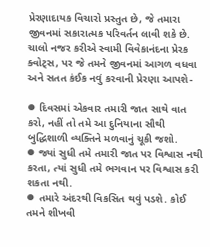પ્રેરણાદાયક વિચારો પ્રસ્તુત છે, જે તમારા જીવનમાં સકારાત્મક પરિવર્તન લાવી શકે છે. ચાલો નજર કરીએ સ્વામી વિવેકાનંદના પ્રેરક ક્વોટ્સ, પર જે તમને જીવનમાં આગળ વધવા અને સતત કંઈક નવું કરવાની પ્રેરણા આપશે-

⦁ દિવસમાં એકવાર તમારી જાત સાથે વાત કરો, નહીં તો તમે આ દુનિયાના સૌથી બુદ્ધિશાળી વ્યક્તિને મળવાનું ચૂકી જશો.
⦁ જ્યાં સુધી તમે તમારી જાત પર વિશ્વાસ નથી કરતા, ત્યાં સુધી તમે ભગવાન પર વિશ્વાસ કરી શકતા નથી.
⦁ તમારે અંદરથી વિકસિત થવું પડશે. કોઈ તમને શીખવી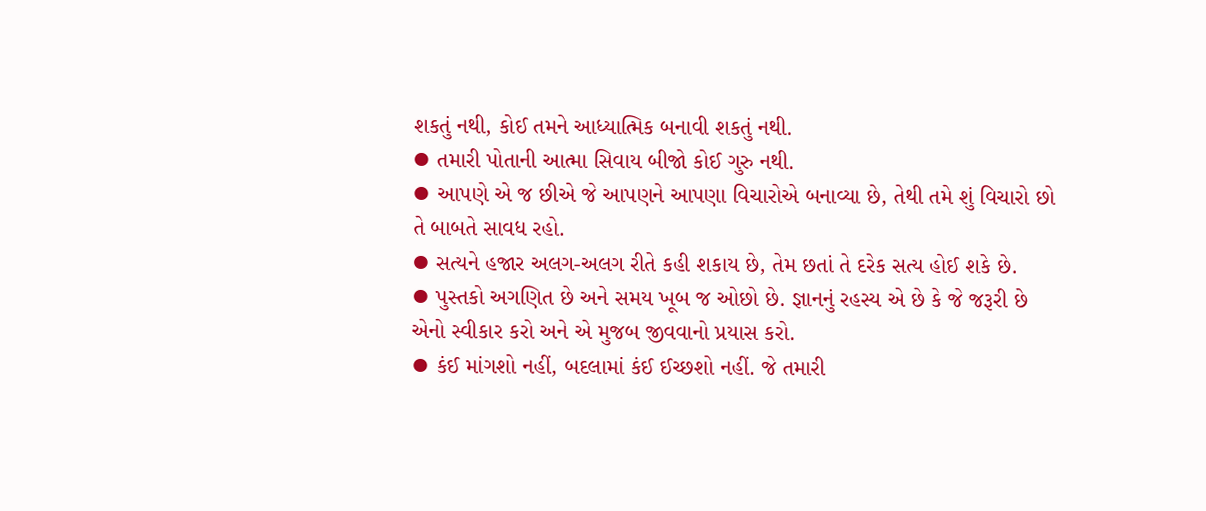શકતું નથી, કોઈ તમને આધ્યાત્મિક બનાવી શકતું નથી.
⦁ તમારી પોતાની આત્મા સિવાય બીજો કોઈ ગુરુ નથી.
⦁ આપણે એ જ છીએ જે આપણને આપણા વિચારોએ બનાવ્યા છે, તેથી તમે શું વિચારો છો તે બાબતે સાવધ રહો.
⦁ સત્યને હજાર અલગ-અલગ રીતે કહી શકાય છે, તેમ છતાં તે દરેક સત્ય હોઈ શકે છે.
⦁ પુસ્તકો અગણિત છે અને સમય ખૂબ જ ઓછો છે. જ્ઞાનનું રહસ્ય એ છે કે જે જરૂરી છે એનો સ્વીકાર કરો અને એ મુજબ જીવવાનો પ્રયાસ કરો.
⦁ કંઈ માંગશો નહીં, બદલામાં કંઈ ઈચ્છશો નહીં. જે તમારી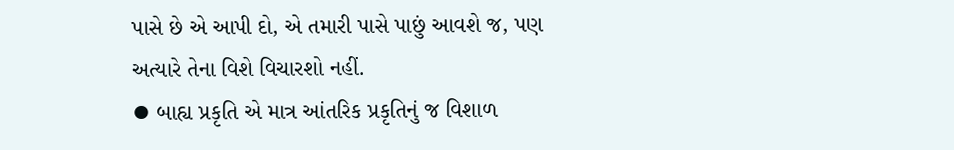પાસે છે એ આપી દો, એ તમારી પાસે પાછું આવશે જ, પણ અત્યારે તેના વિશે વિચારશો નહીં.
⦁ બાહ્ય પ્રકૃતિ એ માત્ર આંતરિક પ્રકૃતિનું જ વિશાળ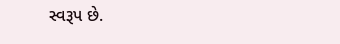સ્વરૂપ છે.